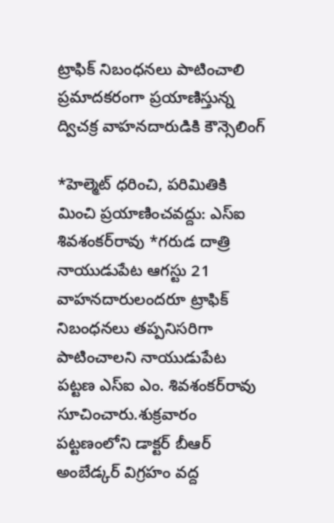ట్రాఫిక్‌ నిబంధనలు పాటించాలి ప్రమాదకరంగా ప్రయాణిస్తున్న ద్విచక్ర వాహనదారుడికి కౌన్సెలింగ్‌

*హెల్మెట్‌ ధరించి, పరిమితికి మించి ప్రయాణించవద్దు: ఎస్‌ఐ శివశంకర్‌రావు *గరుడ దాత్రి నాయుడుపేట ఆగస్టు 21 వాహనదారులందరూ ట్రాఫిక్‌ నిబంధనలు తప్పనిసరిగా పాటించాలని నాయుడుపేట పట్టణ ఎస్‌ఐ ఎం. శివశంకర్‌రావు సూచించారు.శుక్రవారం పట్టణంలోని డాక్టర్‌ బీఆర్‌ అంబేడ్కర్‌ విగ్రహం వద్ద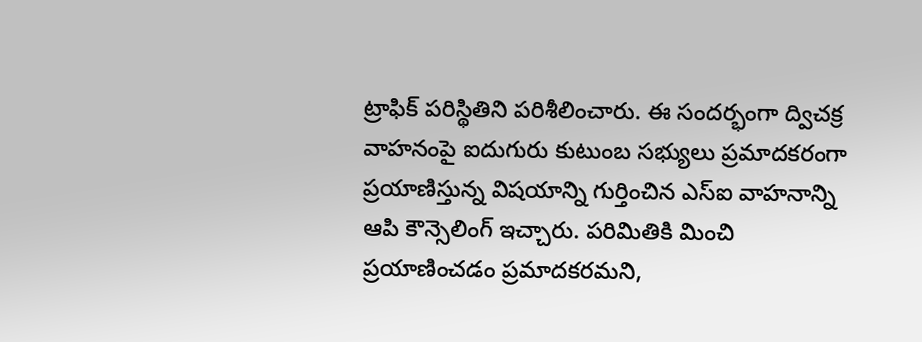ట్రాఫిక్‌ పరిస్థితిని పరిశీలించారు. ఈ సందర్భంగా ద్విచక్ర వాహనంపై ఐదుగురు కుటుంబ సభ్యులు ప్రమాదకరంగా ప్రయాణిస్తున్న విషయాన్ని గుర్తించిన ఎస్‌ఐ వాహనాన్ని ఆపి కౌన్సెలింగ్‌ ఇచ్చారు. పరిమితికి మించి ప్రయాణించడం ప్రమాదకరమని,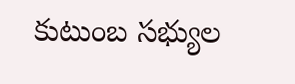కుటుంబ సభ్యుల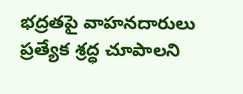భద్రతపై వాహనదారులు ప్రత్యేక శ్రద్ధ చూపాలని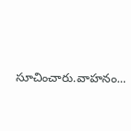సూచించారు.వాహనం...